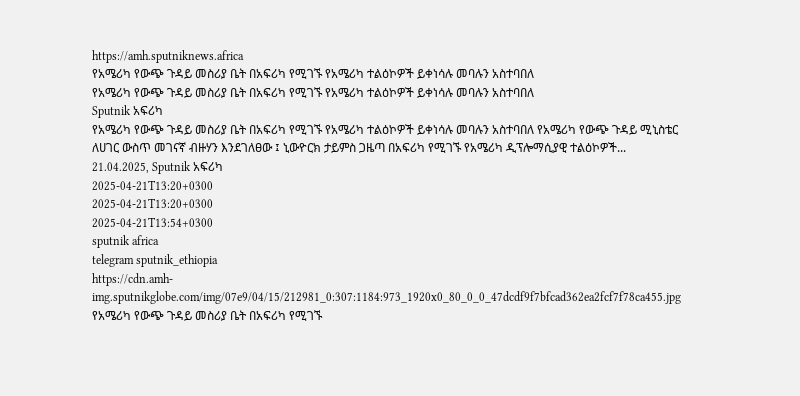https://amh.sputniknews.africa
የአሜሪካ የውጭ ጉዳይ መስሪያ ቤት በአፍሪካ የሚገኙ የአሜሪካ ተልዕኮዎች ይቀነሳሉ መባሉን አስተባበለ
የአሜሪካ የውጭ ጉዳይ መስሪያ ቤት በአፍሪካ የሚገኙ የአሜሪካ ተልዕኮዎች ይቀነሳሉ መባሉን አስተባበለ
Sputnik አፍሪካ
የአሜሪካ የውጭ ጉዳይ መስሪያ ቤት በአፍሪካ የሚገኙ የአሜሪካ ተልዕኮዎች ይቀነሳሉ መባሉን አስተባበለ የአሜሪካ የውጭ ጉዳይ ሚኒስቴር ለሀገር ውስጥ መገናኛ ብዙሃን እንደገለፀው ፤ ኒውዮርክ ታይምስ ጋዜጣ በአፍሪካ የሚገኙ የአሜሪካ ዲፕሎማሲያዊ ተልዕኮዎች... 21.04.2025, Sputnik አፍሪካ
2025-04-21T13:20+0300
2025-04-21T13:20+0300
2025-04-21T13:54+0300
sputnik africa
telegram sputnik_ethiopia
https://cdn.amh-img.sputnikglobe.com/img/07e9/04/15/212981_0:307:1184:973_1920x0_80_0_0_47dcdf9f7bfcad362ea2fcf7f78ca455.jpg
የአሜሪካ የውጭ ጉዳይ መስሪያ ቤት በአፍሪካ የሚገኙ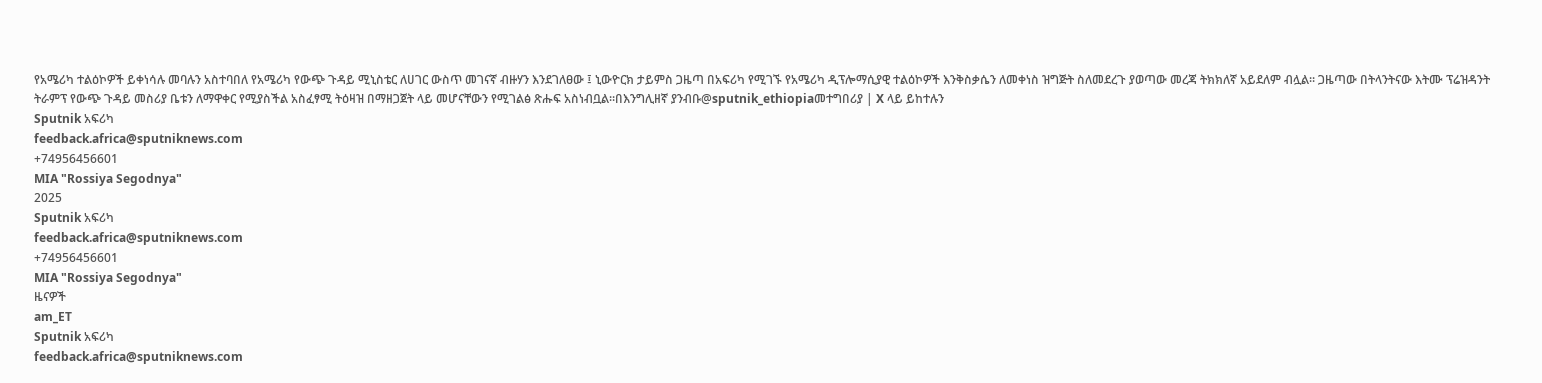የአሜሪካ ተልዕኮዎች ይቀነሳሉ መባሉን አስተባበለ የአሜሪካ የውጭ ጉዳይ ሚኒስቴር ለሀገር ውስጥ መገናኛ ብዙሃን እንደገለፀው ፤ ኒውዮርክ ታይምስ ጋዜጣ በአፍሪካ የሚገኙ የአሜሪካ ዲፕሎማሲያዊ ተልዕኮዎች እንቅስቃሴን ለመቀነስ ዝግጅት ስለመደረጉ ያወጣው መረጃ ትክክለኛ አይደለም ብሏል። ጋዜጣው በትላንትናው እትሙ ፕሬዝዳንት ትራምፕ የውጭ ጉዳይ መስሪያ ቤቱን ለማዋቀር የሚያስችል አስፈፃሚ ትዕዛዝ በማዘጋጀት ላይ መሆናቸውን የሚገልፅ ጽሑፍ አስነብቧል።በእንግሊዘኛ ያንብቡ@sputnik_ethiopiaመተግበሪያ | X ላይ ይከተሉን
Sputnik አፍሪካ
feedback.africa@sputniknews.com
+74956456601
MIA "Rossiya Segodnya"
2025
Sputnik አፍሪካ
feedback.africa@sputniknews.com
+74956456601
MIA "Rossiya Segodnya"
ዜናዎች
am_ET
Sputnik አፍሪካ
feedback.africa@sputniknews.com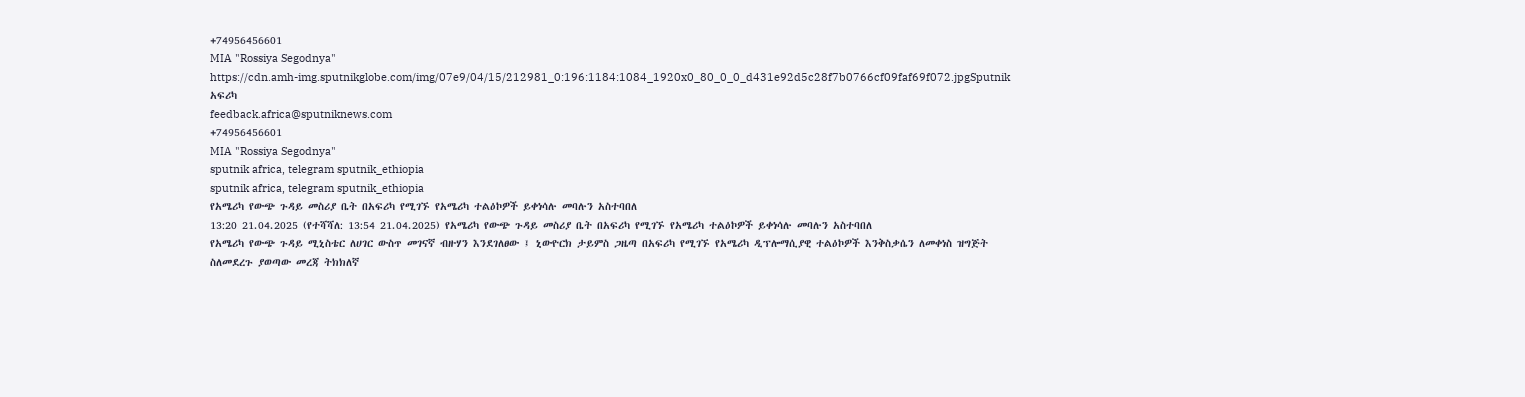+74956456601
MIA "Rossiya Segodnya"
https://cdn.amh-img.sputnikglobe.com/img/07e9/04/15/212981_0:196:1184:1084_1920x0_80_0_0_d431e92d5c28f7b0766cf09faf69f072.jpgSputnik አፍሪካ
feedback.africa@sputniknews.com
+74956456601
MIA "Rossiya Segodnya"
sputnik africa, telegram sputnik_ethiopia
sputnik africa, telegram sputnik_ethiopia
የአሜሪካ የውጭ ጉዳይ መስሪያ ቤት በአፍሪካ የሚገኙ የአሜሪካ ተልዕኮዎች ይቀነሳሉ መባሉን አስተባበለ
13:20 21.04.2025 (የተሻሻለ: 13:54 21.04.2025) የአሜሪካ የውጭ ጉዳይ መስሪያ ቤት በአፍሪካ የሚገኙ የአሜሪካ ተልዕኮዎች ይቀነሳሉ መባሉን አስተባበለ
የአሜሪካ የውጭ ጉዳይ ሚኒስቴር ለሀገር ውስጥ መገናኛ ብዙሃን እንደገለፀው ፤ ኒውዮርክ ታይምስ ጋዜጣ በአፍሪካ የሚገኙ የአሜሪካ ዲፕሎማሲያዊ ተልዕኮዎች እንቅስቃሴን ለመቀነስ ዝግጅት ስለመደረጉ ያወጣው መረጃ ትክክለኛ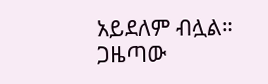አይደለም ብሏል።
ጋዜጣው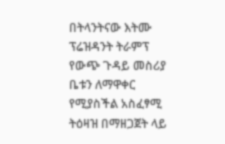በትላንትናው እትሙ ፕሬዝዳንት ትራምፕ የውጭ ጉዳይ መስሪያ ቤቱን ለማዋቀር የሚያስችል አስፈፃሚ ትዕዛዝ በማዘጋጀት ላይ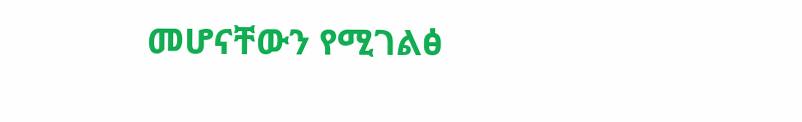መሆናቸውን የሚገልፅ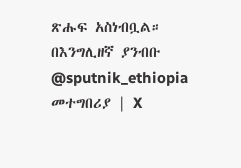ጽሑፍ አስነብቧል።
በእንግሊዘኛ ያንብቡ
@sputnik_ethiopia
መተግበሪያ | X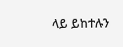ላይ ይከተሉን